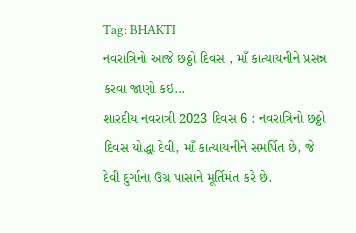Tag: BHAKTI
નવરાત્રિનો આજે છઠ્ઠો દિવસ , માઁ કાત્યાયનીને પ્રસન્ન કરવા જાણો કઇ...
શારદીય નવરાત્રી 2023 દિવસ 6 : નવરાત્રિનો છઠ્ઠો દિવસ યોદ્ધા દેવી, માઁ કાત્યાયનીને સમર્પિત છે, જે દેવી દુર્ગાના ઉગ્ર પાસાને મૂર્તિમંત કરે છે.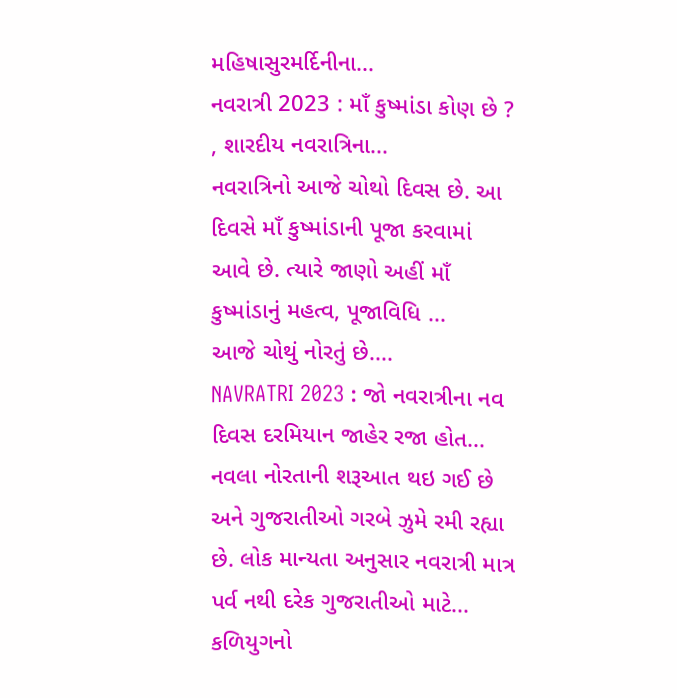મહિષાસુરમર્દિનીના...
નવરાત્રી 2023 : માઁ કુષ્માંડા કોણ છે ? , શારદીય નવરાત્રિના...
નવરાત્રિનો આજે ચોથો દિવસ છે. આ દિવસે માઁ કુષ્માંડાની પૂજા કરવામાં આવે છે. ત્યારે જાણો અહીં માઁ કુષ્માંડાનું મહત્વ, પૂજાવિધિ ...
આજે ચોથું નોરતું છે....
NAVRATRI 2023 : જો નવરાત્રીના નવ દિવસ દરમિયાન જાહેર રજા હોત...
નવલા નોરતાની શરૂઆત થઇ ગઈ છે અને ગુજરાતીઓ ગરબે ઝુમે રમી રહ્યા છે. લોક માન્યતા અનુસાર નવરાત્રી માત્ર પર્વ નથી દરેક ગુજરાતીઓ માટે...
કળિયુગનો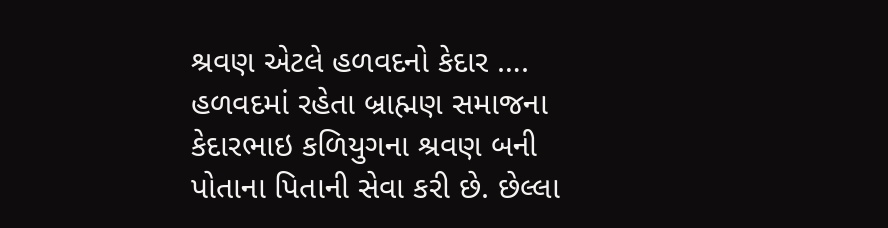શ્રવણ એટલે હળવદનો કેદાર ….
હળવદમાં રહેતા બ્રાહ્મણ સમાજના કેદારભાઇ કળિયુગના શ્રવણ બની પોતાના પિતાની સેવા કરી છે. છેલ્લા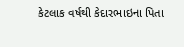કેટલાક વર્ષથી કેદારભાઇના પિતા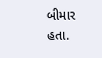બીમાર હતા.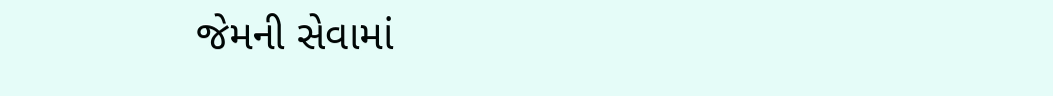જેમની સેવામાં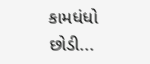કામધંધો છોડી...